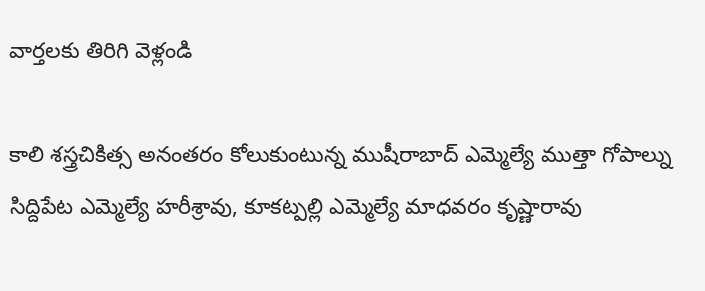వార్తలకు తిరిగి వెళ్లండి

కాలి శస్త్రచికిత్స అనంతరం కోలుకుంటున్న ముషీరాబాద్ ఎమ్మెల్యే ముత్తా గోపాల్ను సిద్దిపేట ఎమ్మెల్యే హరీశ్రావు, కూకట్పల్లి ఎమ్మెల్యే మాధవరం కృష్ణారావు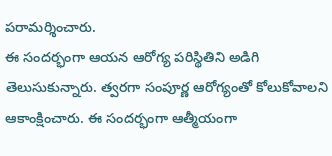పరామర్శించారు.
ఈ సందర్భంగా ఆయన ఆరోగ్య పరిస్థితిని అడిగి తెలుసుకున్నారు. త్వరగా సంపూర్ణ ఆరోగ్యంతో కోలుకోవాలని ఆకాంక్షించారు. ఈ సందర్భంగా ఆత్మీయంగా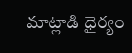మాట్లాడి ధైర్యం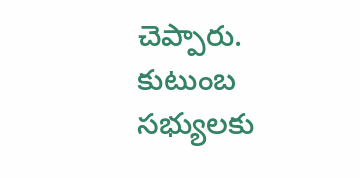చెప్పారు. కుటుంబ సభ్యులకు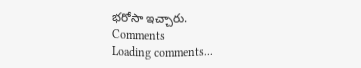భరోసా ఇచ్చారు.
Comments
Loading comments...